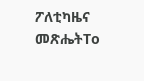ፖለቲካዜና መጽሔትTo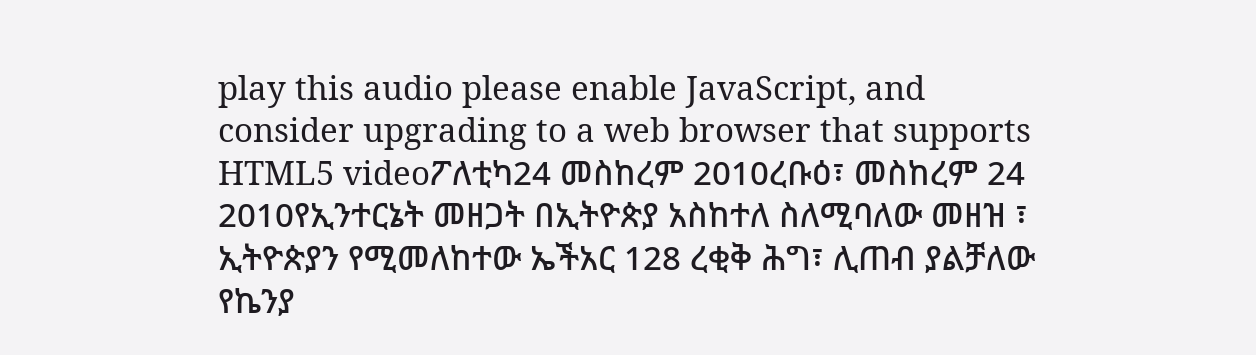play this audio please enable JavaScript, and consider upgrading to a web browser that supports HTML5 videoፖለቲካ24 መስከረም 2010ረቡዕ፣ መስከረም 24 2010የኢንተርኔት መዘጋት በኢትዮጵያ አስከተለ ስለሚባለው መዘዝ ፣ ኢትዮጵያን የሚመለከተው ኤችአር 128 ረቂቅ ሕግ፣ ሊጠብ ያልቻለው የኬንያ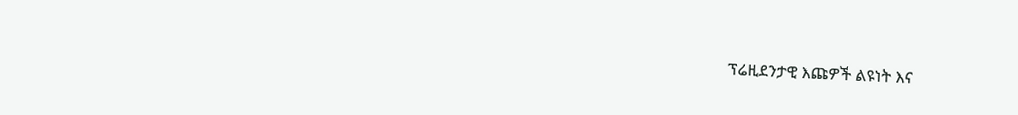ፕሬዚደንታዊ እጩዎች ልዩነት እና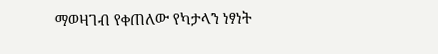ማወዛገብ የቀጠለው የካታላን ነፃነት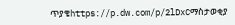ጥያቄhttps://p.dw.com/p/2lDxCማስታወቂያ